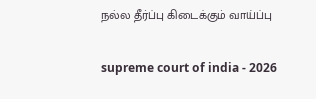நல்ல தீர்ப்பு கிடைக்கும் வாய்ப்பு

supreme court of india - 2026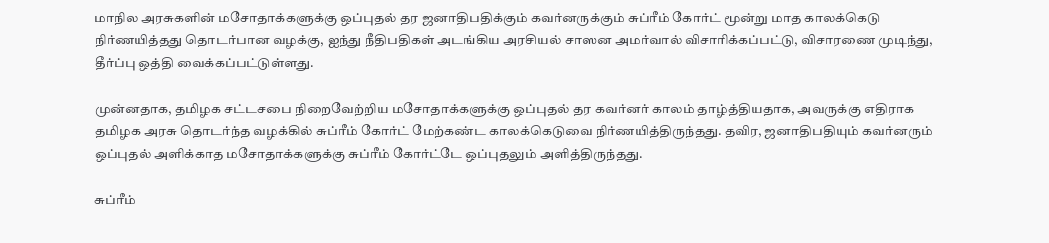மாநில அரசுகளின் மசோதாக்களுக்கு ஒப்புதல் தர ஜனாதிபதிக்கும் கவர்னருக்கும் சுப்ரீம் கோர்ட் மூன்று மாத காலக்கெடு நிர்ணயித்தது தொடர்பான வழக்கு, ஐந்து நீதிபதிகள் அடங்கிய அரசியல் சாஸன அமர்வால் விசாரிக்கப்பட்டு, விசாரணை முடிந்து, தீர்ப்பு ஒத்தி வைக்கப்பட்டுள்ளது.

முன்னதாக, தமிழக சட்டசபை நிறைவேற்றிய மசோதாக்களுக்கு ஒப்புதல் தர கவர்னர் காலம் தாழ்த்தியதாக, அவருக்கு எதிராக தமிழக அரசு தொடர்ந்த வழக்கில் சுப்ரீம் கோர்ட் மேற்கண்ட காலக்கெடுவை நிர்ணயித்திருந்தது. தவிர, ஜனாதிபதியும் கவர்னரும் ஒப்புதல் அளிக்காத மசோதாக்களுக்கு சுப்ரீம் கோர்ட்டே ஒப்புதலும் அளித்திருந்தது.

சுப்ரீம்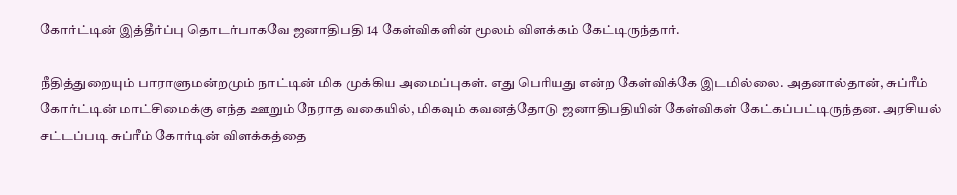கோர்ட்டின் இத்தீர்ப்பு தொடர்பாகவே ஜனாதிபதி 14 கேள்விகளின் மூலம் விளக்கம் கேட்டிருந்தார்.

நீதித்துறையும் பாராளுமன்றமும் நாட்டின் மிக முக்கிய அமைப்புகள். எது பெரியது என்ற கேள்விக்கே இடமில்லை. அதனால்தான், சுப்ரீம் கோர்ட்டின் மாட்சிமைக்கு எந்த ஊறும் நேராத வகையில், மிகவும் கவனத்தோடு ஜனாதிபதியின் கேள்விகள் கேட்கப்பட்டிருந்தன. அரசியல் சட்டப்படி சுப்ரீம் கோர்டின் விளக்கத்தை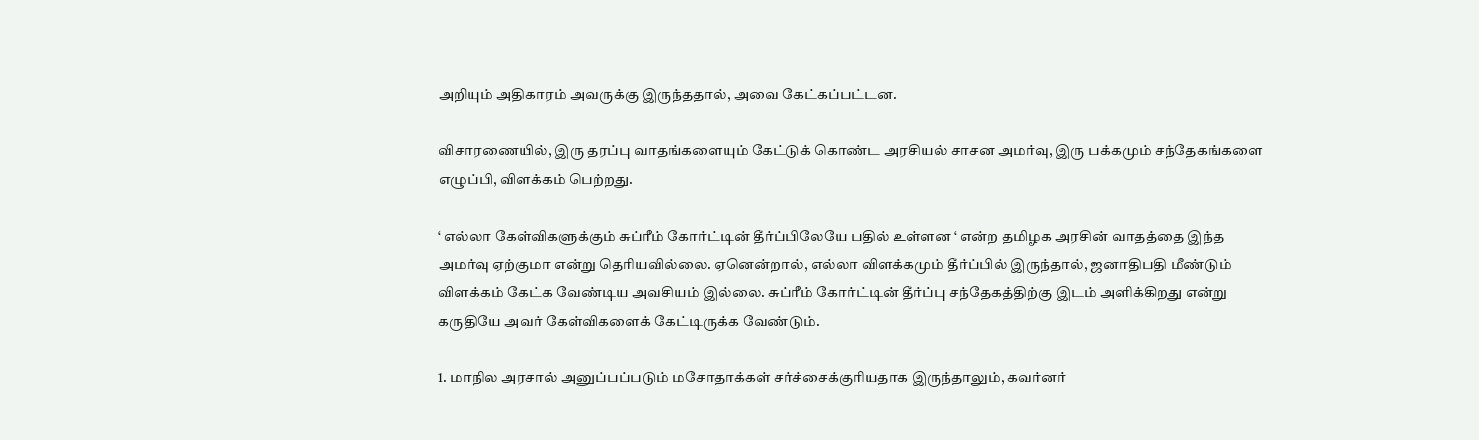அறியும் அதிகாரம் அவருக்கு இருந்ததால், அவை கேட்கப்பட்டன.

விசாரணையில், இரு தரப்பு வாதங்களையும் கேட்டுக் கொண்ட அரசியல் சாசன அமர்வு, இரு பக்கமும் சந்தேகங்களை எழுப்பி, விளக்கம் பெற்றது.

‘ எல்லா கேள்விகளுக்கும் சுப்ரீம் கோர்ட்டின் தீர்ப்பிலேயே பதில் உள்ளன ‘ என்ற தமிழக அரசின் வாதத்தை இந்த அமர்வு ஏற்குமா என்று தெரியவில்லை. ஏனென்றால், எல்லா விளக்கமும் தீர்ப்பில் இருந்தால், ஜனாதிபதி மீண்டும் விளக்கம் கேட்க வேண்டிய அவசியம் இல்லை. சுப்ரீம் கோர்ட்டின் தீர்ப்பு சந்தேகத்திற்கு இடம் அளிக்கிறது என்று கருதியே அவர் கேள்விகளைக் கேட்டிருக்க வேண்டும்.

1. மாநில அரசால் அனுப்பப்படும் மசோதாக்கள் சர்ச்சைக்குரியதாக இருந்தாலும், கவர்னர்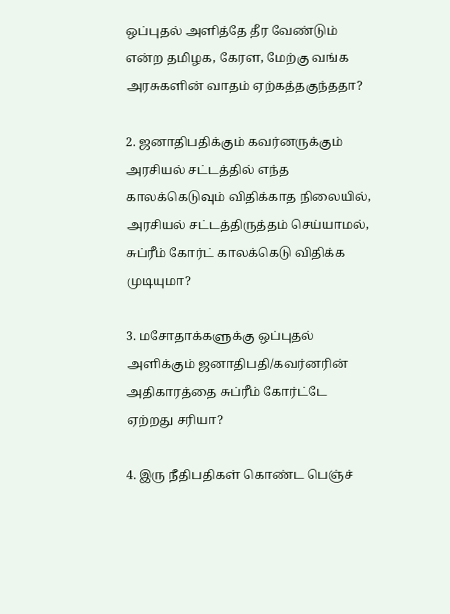ஒப்புதல் அளித்தே தீர வேண்டும் என்ற தமிழக, கேரள, மேற்கு வங்க அரசுகளின் வாதம் ஏற்கத்தகுந்ததா?

2. ஜனாதிபதிக்கும் கவர்னருக்கும் அரசியல் சட்டத்தில் எந்த காலக்கெடுவும் விதிக்காத நிலையில், அரசியல் சட்டத்திருத்தம் செய்யாமல், சுப்ரீம் கோர்ட் காலக்கெடு விதிக்க முடியுமா?

3. மசோதாக்களுக்கு ஒப்புதல் அளிக்கும் ஜனாதிபதி/கவர்னரின் அதிகாரத்தை சுப்ரீம் கோர்ட்டே ஏற்றது சரியா?

4. இரு நீதிபதிகள் கொண்ட பெஞ்ச்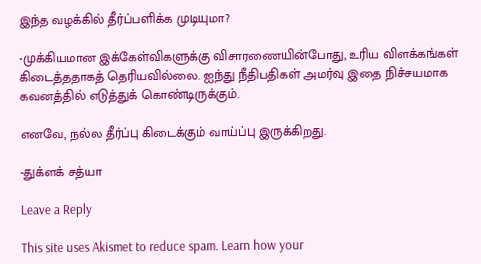இந்த வழக்கில் தீர்ப்பளிக்க முடியுமா?

-முக்கியமான இக்கேள்விகளுக்கு விசாரணையின்போது, உரிய விளக்கங்கள் கிடைத்ததாகத் தெரியவில்லை. ஐந்து நீதிபதிகள் அமர்வு இதை நிச்சயமாக கவனத்தில் எடுத்துக் கொண்டிருக்கும்.

எனவே, நல்ல தீர்ப்பு கிடைக்கும் வாய்ப்பு இருக்கிறது.

-துக்ளக் சத்யா

Leave a Reply

This site uses Akismet to reduce spam. Learn how your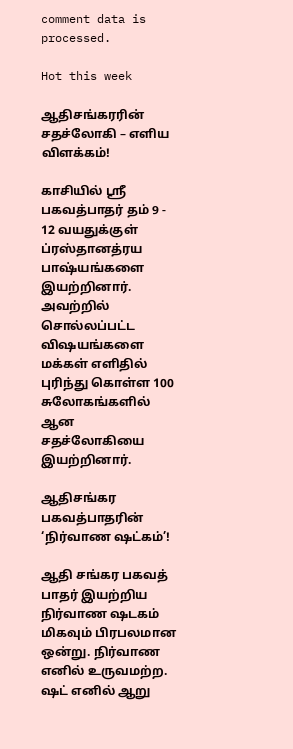comment data is processed.

Hot this week

ஆதிசங்கரரின் சதச்லோகி – எளிய விளக்கம்!

காசியில் ஸ்ரீ பகவத்பாதர் தம் 9 - 12 வயதுக்குள் ப்ரஸ்தானத்ரய பாஷ்யங்களை இயற்றினார். அவற்றில் சொல்லப்பட்ட விஷயங்களை மக்கள் எளிதில் புரிந்து கொள்ள 100 சுலோகங்களில் ஆன சதச்லோகியை இயற்றினார்.

ஆதிசங்கர பகவத்பாதரின் ‘நிர்வாண ஷட்கம்’!

ஆதி சங்கர பகவத் பாதர் இயற்றிய நிர்வாண ஷடகம் மிகவும் பிரபலமான ஒன்று. நிர்வாண எனில் உருவமற்ற. ஷட் எனில் ஆறு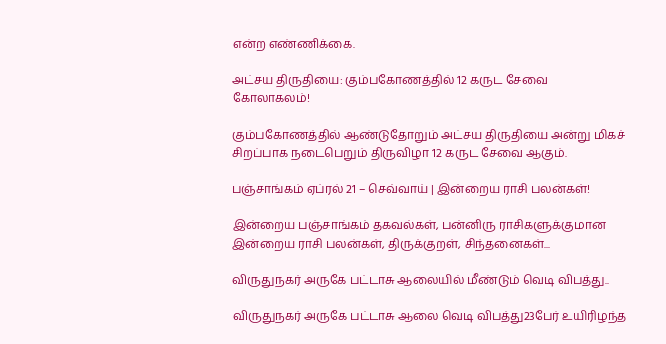என்ற எண்ணிக்கை.

அட்சய திருதியை: கும்பகோணத்தில் 12 கருட சேவை கோலாகலம்!

கும்பகோணத்தில் ஆண்டுதோறும் அட்சய திருதியை அன்று மிகச் சிறப்பாக நடைபெறும் திருவிழா 12 கருட சேவை ஆகும்.

பஞ்சாங்கம் ஏப்ரல் 21 – செவ்வாய் | இன்றைய ராசி பலன்கள்!

இன்றைய பஞ்சாங்கம் தகவல்கள், பன்னிரு ராசிகளுக்குமான இன்றைய ராசி பலன்கள், திருக்குறள், சிந்தனைகள்...

விருதுநகர் அருகே பட்டாசு ஆலையில் மீண்டும் வெடி விபத்து..

விருதுநகர் அருகே பட்டாசு ஆலை வெடி விபத்து23பேர் உயிரிழந்த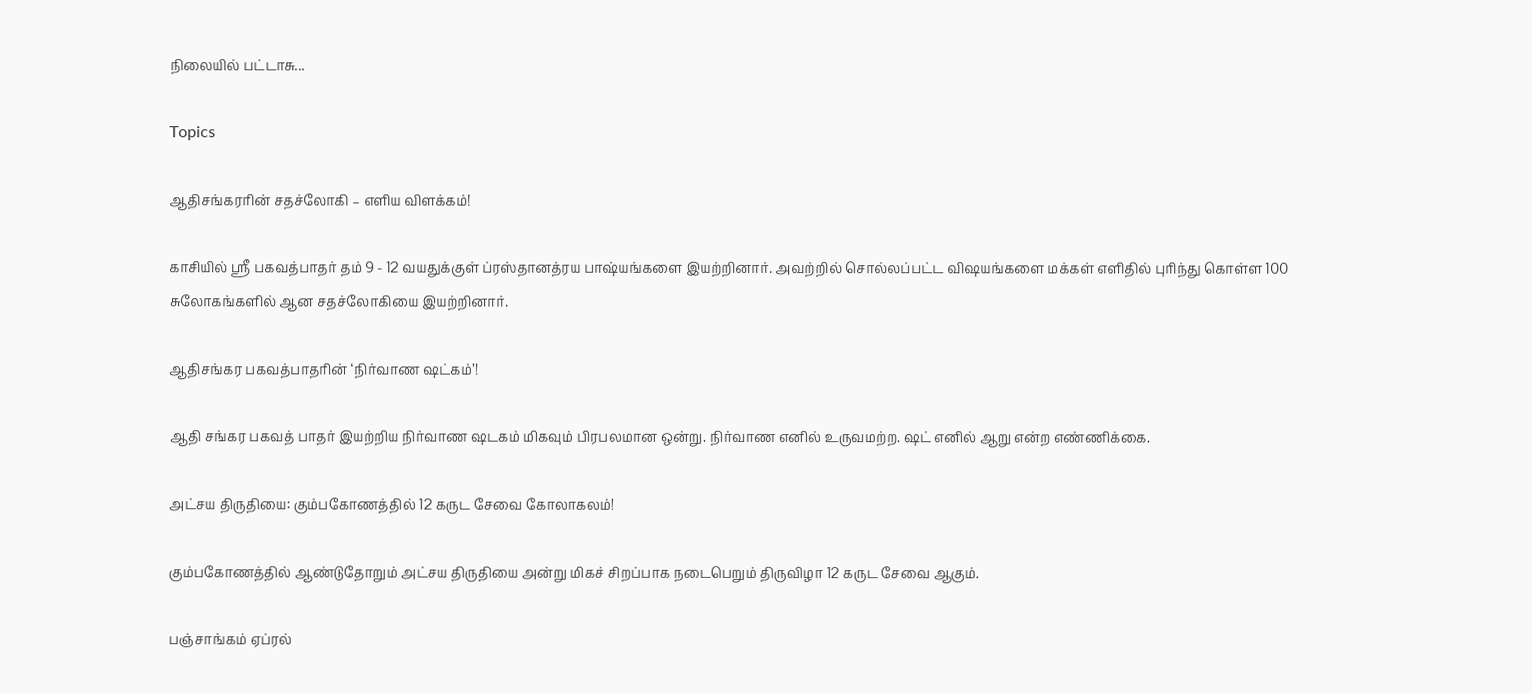நிலையில் பட்டாசு...

Topics

ஆதிசங்கரரின் சதச்லோகி – எளிய விளக்கம்!

காசியில் ஸ்ரீ பகவத்பாதர் தம் 9 - 12 வயதுக்குள் ப்ரஸ்தானத்ரய பாஷ்யங்களை இயற்றினார். அவற்றில் சொல்லப்பட்ட விஷயங்களை மக்கள் எளிதில் புரிந்து கொள்ள 100 சுலோகங்களில் ஆன சதச்லோகியை இயற்றினார்.

ஆதிசங்கர பகவத்பாதரின் ‘நிர்வாண ஷட்கம்’!

ஆதி சங்கர பகவத் பாதர் இயற்றிய நிர்வாண ஷடகம் மிகவும் பிரபலமான ஒன்று. நிர்வாண எனில் உருவமற்ற. ஷட் எனில் ஆறு என்ற எண்ணிக்கை.

அட்சய திருதியை: கும்பகோணத்தில் 12 கருட சேவை கோலாகலம்!

கும்பகோணத்தில் ஆண்டுதோறும் அட்சய திருதியை அன்று மிகச் சிறப்பாக நடைபெறும் திருவிழா 12 கருட சேவை ஆகும்.

பஞ்சாங்கம் ஏப்ரல்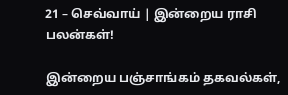21 – செவ்வாய் | இன்றைய ராசி பலன்கள்!

இன்றைய பஞ்சாங்கம் தகவல்கள்,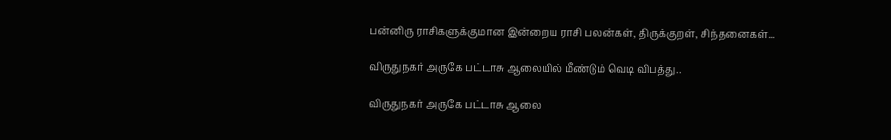பன்னிரு ராசிகளுக்குமான இன்றைய ராசி பலன்கள், திருக்குறள், சிந்தனைகள்...

விருதுநகர் அருகே பட்டாசு ஆலையில் மீண்டும் வெடி விபத்து..

விருதுநகர் அருகே பட்டாசு ஆலை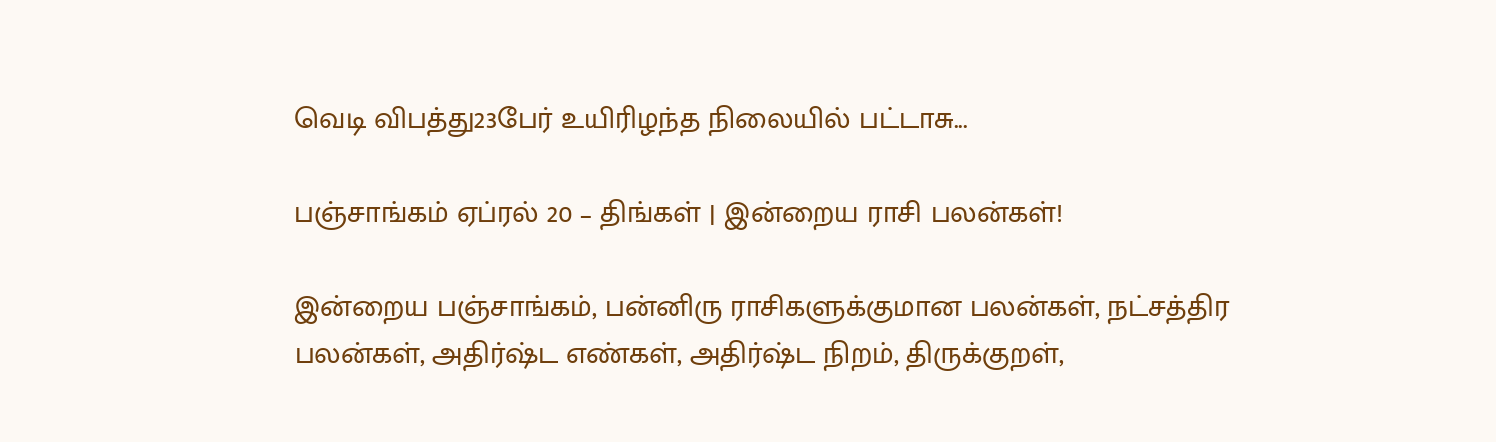வெடி விபத்து23பேர் உயிரிழந்த நிலையில் பட்டாசு...

பஞ்சாங்கம் ஏப்ரல் 20 – திங்கள் | இன்றைய ராசி பலன்கள்!

இன்றைய பஞ்சாங்கம், பன்னிரு ராசிகளுக்குமான பலன்கள், நட்சத்திர பலன்கள், அதிர்ஷ்ட எண்கள், அதிர்ஷ்ட நிறம், திருக்குறள்,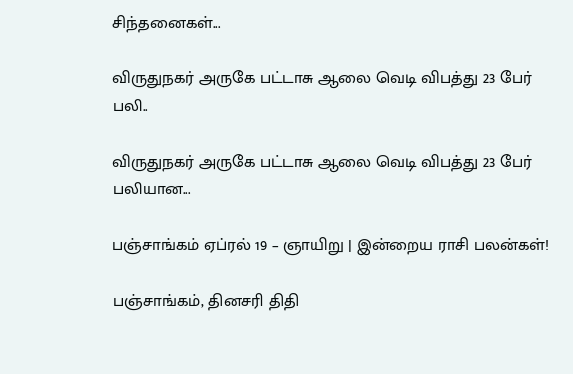சிந்தனைகள்...

விருதுநகர் அருகே பட்டாசு ஆலை வெடி விபத்து 23 பேர் பலி..

விருதுநகர் அருகே பட்டாசு ஆலை வெடி விபத்து 23 பேர் பலியான...

பஞ்சாங்கம் ஏப்ரல் 19 – ஞாயிறு | இன்றைய ராசி பலன்கள்!

பஞ்சாங்கம், தினசரி திதி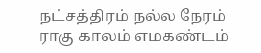நட்சத்திரம் நல்ல நேரம் ராகு காலம் எமகண்டம்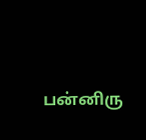பன்னிரு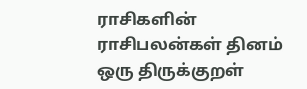ராசிகளின் ராசிபலன்கள் தினம் ஒரு திருக்குறள்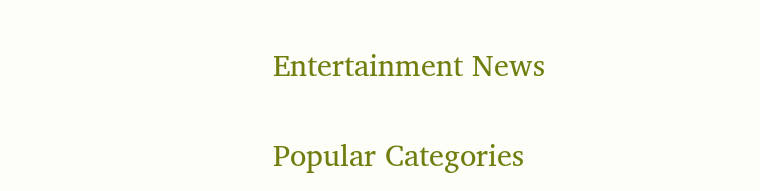Entertainment News

Popular Categories